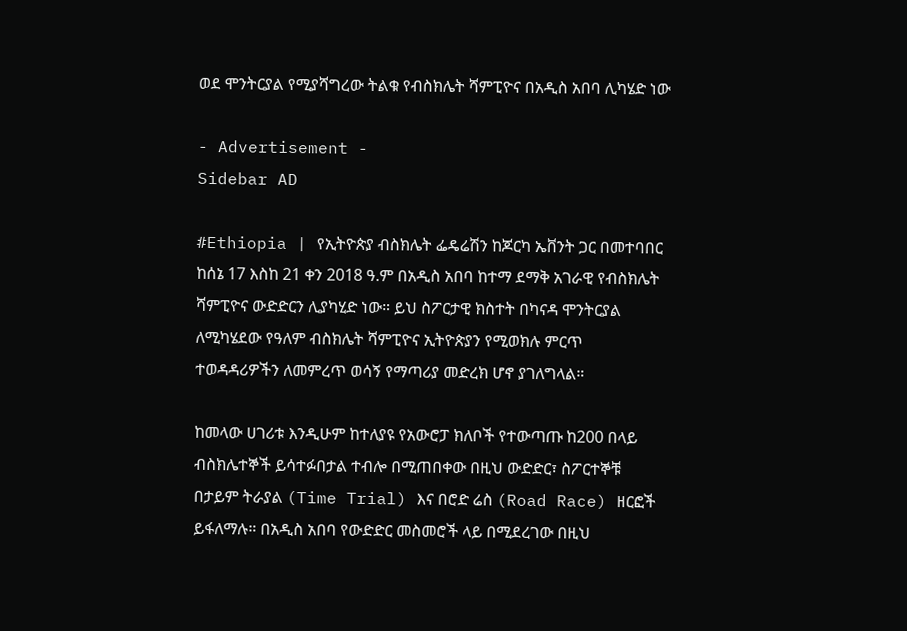ወደ ሞንትርያል የሚያሻግረው ትልቁ የብስክሌት ሻምፒዮና በአዲስ አበባ ሊካሄድ ነው

- Advertisement -
Sidebar AD

#Ethiopia | የኢትዮጵያ ብስክሌት ፌዴሬሽን ከጆርካ ኤቨንት ጋር በመተባበር ከሰኔ 17 እስከ 21 ቀን 2018 ዓ.ም በአዲስ አበባ ከተማ ደማቅ አገራዊ የብስክሌት ሻምፒዮና ውድድርን ሊያካሂድ ነው። ይህ ስፖርታዊ ክስተት በካናዳ ሞንትርያል ለሚካሄደው የዓለም ብስክሌት ሻምፒዮና ኢትዮጵያን የሚወክሉ ምርጥ ተወዳዳሪዎችን ለመምረጥ ወሳኝ የማጣሪያ መድረክ ሆኖ ያገለግላል።

ከመላው ሀገሪቱ እንዲሁም ከተለያዩ የአውሮፓ ክለቦች የተውጣጡ ከ200 በላይ ብስክሌተኞች ይሳተፉበታል ተብሎ በሚጠበቀው በዚህ ውድድር፣ ስፖርተኞቹ በታይም ትራያል (Time Trial) እና በሮድ ሬስ (Road Race) ዘርፎች ይፋለማሉ። በአዲስ አበባ የውድድር መስመሮች ላይ በሚደረገው በዚህ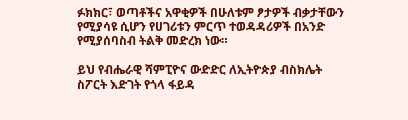ፉክክር፣ ወጣቶችና አዋቂዎች በሁለቱም ፆታዎች ብቃታቸውን የሚያሳዩ ሲሆን የሀገሪቱን ምርጥ ተወዳዳሪዎች በአንድ የሚያሰባስብ ትልቅ መድረክ ነው።

ይህ የብሔራዊ ሻምፒዮና ውድድር ለኢትዮጵያ ብስክሌት ስፖርት እድገት የጎላ ፋይዳ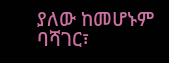ያለው ከመሆኑም ባሻገር፣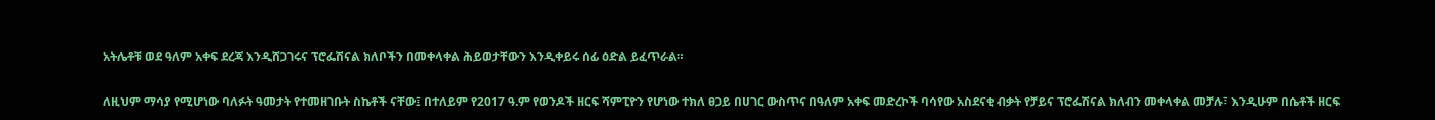አትሌቶቹ ወደ ዓለም አቀፍ ደረጃ እንዲሸጋገሩና ፕሮፌሽናል ክለቦችን በመቀላቀል ሕይወታቸውን እንዲቀይሩ ሰፊ ዕድል ይፈጥራል።

ለዚህም ማሳያ የሚሆነው ባለፉት ዓመታት የተመዘገቡት ስኬቶች ናቸው፤ በተለይም የ2017 ዓ.ም የወንዶች ዘርፍ ሻምፒዮን የሆነው ተክለ ፀጋይ በሀገር ውስጥና በዓለም አቀፍ መድረኮች ባሳየው አስደናቂ ብቃት የቻይና ፕሮፌሽናል ክለብን መቀላቀል መቻሉ፣ እንዲሁም በሴቶች ዘርፍ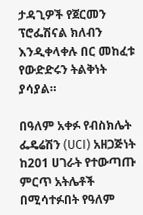ታዳጊዎች የጀርመን ፕሮፌሽናል ክለብን እንዲቀላቀሉ በር መከፈቱ የውድድሩን ትልቅነት ያሳያል።

በዓለም አቀፉ የብስክሌት ፌዴሬሽን (UCI) አዘጋጅነት ከ201 ሀገራት የተውጣጡ ምርጥ አትሌቶች በሚሳተፉበት የዓለም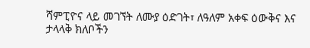ሻምፒዮና ላይ መገኘት ለሙያ ዕድገት፣ ለዓለም አቀፍ ዕውቅና እና ታላላቅ ክለቦችን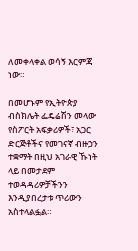ለመቀላቀል ወሳኝ እርምጃ ነው።

በመሆኑም የኢትዮጵያ ብስክሌት ፌዴሬሽን መላው የስፖርት አፍቃሪዎች፣ አጋር ድርጅቶችና የመገናኛ ብዙኃን ተቋማት በዚህ አገራዊ ኹነት ላይ በመታደም ተወዳዳሪዎቻችንን እንዲያበረታቱ ጥሪውን አስተላልፏል።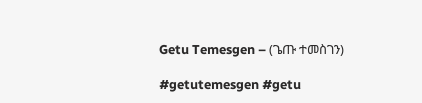Getu Temesgen – (ጌጡ ተመስገን)

#getutemesgen #getu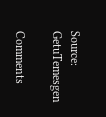Source: GetuTemesgen

Comments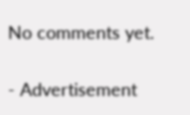No comments yet.

- Advertisement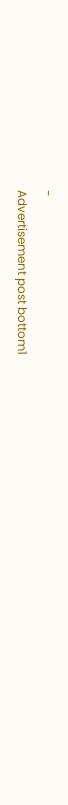-
Advertisement post bottom1